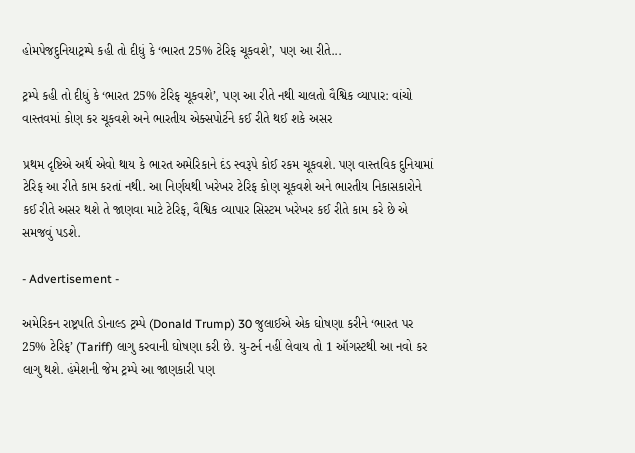હોમપેજદુનિયાટ્રમ્પે કહી તો દીધું કે ‘ભારત 25% ટેરિફ ચૂકવશે’, પણ આ રીતે...

ટ્રમ્પે કહી તો દીધું કે ‘ભારત 25% ટેરિફ ચૂકવશે’, પણ આ રીતે નથી ચાલતો વૈશ્વિક વ્યાપાર: વાંચો વાસ્તવમાં કોણ કર ચૂકવશે અને ભારતીય એક્સપોર્ટને કઈ રીતે થઈ શકે અસર

પ્રથમ દૃષ્ટિએ અર્થ એવો થાય કે ભારત અમેરિકાને દંડ સ્વરૂપે કોઈ રકમ ચૂકવશે. પણ વાસ્તવિક દુનિયામાં ટેરિફ આ રીતે કામ કરતાં નથી. આ નિર્ણયથી ખરેખર ટેરિફ કોણ ચૂકવશે અને ભારતીય નિકાસકારોને કઈ રીતે અસર થશે તે જાણવા માટે ટેરિફ, વૈશ્વિક વ્યાપાર સિસ્ટમ ખરેખર કઈ રીતે કામ કરે છે એ સમજવું પડશે.

- Advertisement -

અમેરિકન રાષ્ટ્રપતિ ડોનાલ્ડ ટ્રમ્પે (Donald Trump) 30 જુલાઈએ એક ઘોષણા કરીને ‘ભારત પર 25% ટેરિફ’ (Tariff) લાગુ કરવાની ઘોષણા કરી છે. યુ-ટર્ન નહીં લેવાય તો 1 ઑગસ્ટથી આ નવો કર લાગુ થશે. હંમેશની જેમ ટ્રમ્પે આ જાણકારી પણ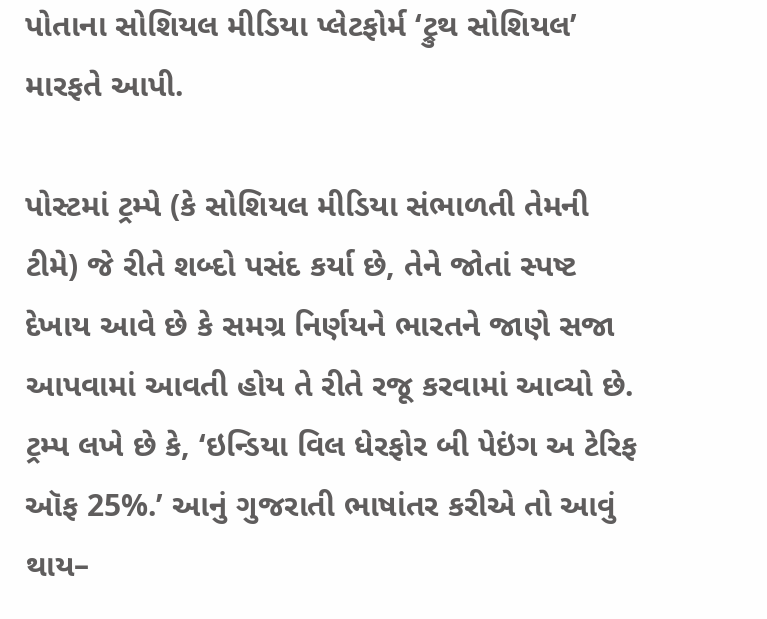પોતાના સોશિયલ મીડિયા પ્લેટફોર્મ ‘ટ્રુથ સોશિયલ’ મારફતે આપી.

પોસ્ટમાં ટ્રમ્પે (કે સોશિયલ મીડિયા સંભાળતી તેમની ટીમે) જે રીતે શબ્દો પસંદ કર્યા છે, તેને જોતાં સ્પષ્ટ દેખાય આવે છે કે સમગ્ર નિર્ણયને ભારતને જાણે સજા આપવામાં આવતી હોય તે રીતે રજૂ કરવામાં આવ્યો છે. ટ્રમ્પ લખે છે કે, ‘ઇન્ડિયા વિલ ધેરફોર બી પેઇંગ અ ટેરિફ ઑફ 25%.’ આનું ગુજરાતી ભાષાંતર કરીએ તો આવું થાય–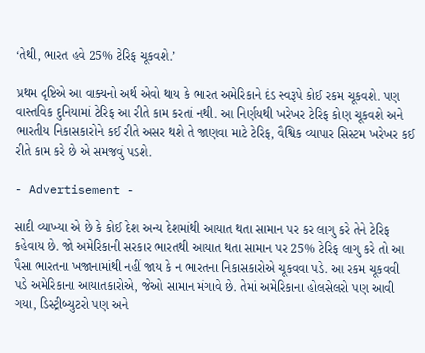‘તેથી, ભારત હવે 25% ટેરિફ ચૂકવશે.’

પ્રથમ દૃષ્ટિએ આ વાક્યનો અર્થ એવો થાય કે ભારત અમેરિકાને દંડ સ્વરૂપે કોઈ રકમ ચૂકવશે. પણ વાસ્તવિક દુનિયામાં ટેરિફ આ રીતે કામ કરતાં નથી. આ નિર્ણયથી ખરેખર ટેરિફ કોણ ચૂકવશે અને ભારતીય નિકાસકારોને કઈ રીતે અસર થશે તે જાણવા માટે ટેરિફ, વૈશ્વિક વ્યાપાર સિસ્ટમ ખરેખર કઈ રીતે કામ કરે છે એ સમજવું પડશે.

- Advertisement -

સાદી વ્યાખ્યા એ છે કે કોઈ દેશ અન્ય દેશમાંથી આયાત થતા સામાન પર કર લાગુ કરે તેને ટેરિફ કહેવાય છે. જો અમેરિકાની સરકાર ભારતથી આયાત થતા સામાન પર 25% ટેરિફ લાગુ કરે તો આ પૈસા ભારતના ખજાનામાંથી નહીં જાય કે ન ભારતના નિકાસકારોએ ચૂકવવા પડે. આ રકમ ચૂકવવી પડે અમેરિકાના આયાતકારોએ, જેઓ સામાન મંગાવે છે. તેમાં અમેરિકાના હોલસેલરો પણ આવી ગયા, ડિસ્ટ્રીબ્યુટરો પણ અને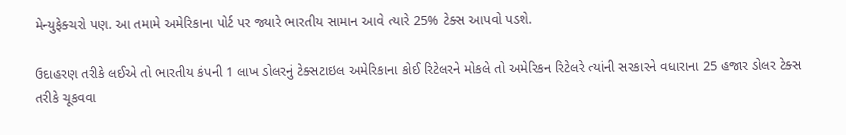મેન્યુફેક્ચરો પણ. આ તમામે અમેરિકાના પોર્ટ પર જ્યારે ભારતીય સામાન આવે ત્યારે 25% ટેક્સ આપવો પડશે.

ઉદાહરણ તરીકે લઈએ તો ભારતીય કંપની 1 લાખ ડોલરનું ટેક્સટાઇલ અમેરિકાના કોઈ રિટેલરને મોકલે તો અમેરિકન રિટેલરે ત્યાંની સરકારને વધારાના 25 હજાર ડોલર ટેક્સ તરીકે ચૂકવવા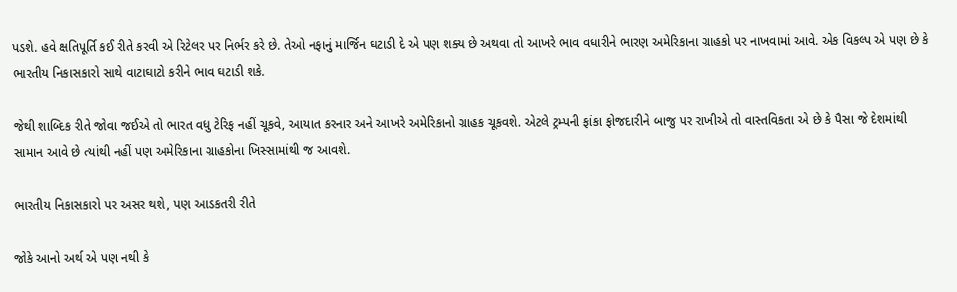પડશે. હવે ક્ષતિપૂર્તિ કઈ રીતે કરવી એ રિટેલર પર નિર્ભર કરે છે. તેઓ નફાનું માર્જિન ઘટાડી દે એ પણ શક્ય છે અથવા તો આખરે ભાવ વધારીને ભારણ અમેરિકાના ગ્રાહકો પર નાખવામાં આવે. એક વિકલ્પ એ પણ છે કે ભારતીય નિકાસકારો સાથે વાટાઘાટો કરીને ભાવ ઘટાડી શકે.

જેથી શાબ્દિક રીતે જોવા જઈએ તો ભારત વધુ ટેરિફ નહીં ચૂકવે, આયાત કરનાર અને આખરે અમેરિકાનો ગ્રાહક ચૂકવશે. એટલે ટ્રમ્પની ફાંકા ફોજદારીને બાજુ પર રાખીએ તો વાસ્તવિકતા એ છે કે પૈસા જે દેશમાંથી સામાન આવે છે ત્યાંથી નહીં પણ અમેરિકાના ગ્રાહકોના ખિસ્સામાંથી જ આવશે.

ભારતીય નિકાસકારો પર અસર થશે, પણ આડકતરી રીતે

જોકે આનો અર્થ એ પણ નથી કે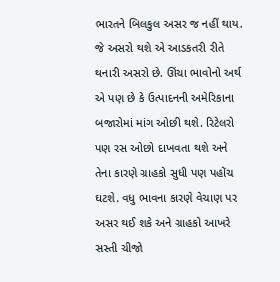ભારતને બિલકુલ અસર જ નહીં થાય. જે અસરો થશે એ આડકતરી રીતે થનારી અસરો છે. ઊંચા ભાવોનો અર્થ એ પણ છે કે ઉત્પાદનની અમેરિકાના બજારોમાં માંગ ઓછી થશે. રિટેલરો પણ રસ ઓછો દાખવતા થશે અને તેના કારણે ગ્રાહકો સુધી પણ પહોંચ ઘટશે. વધુ ભાવના કારણે વેચાણ પર અસર થઈ શકે અને ગ્રાહકો આખરે સસ્તી ચીજો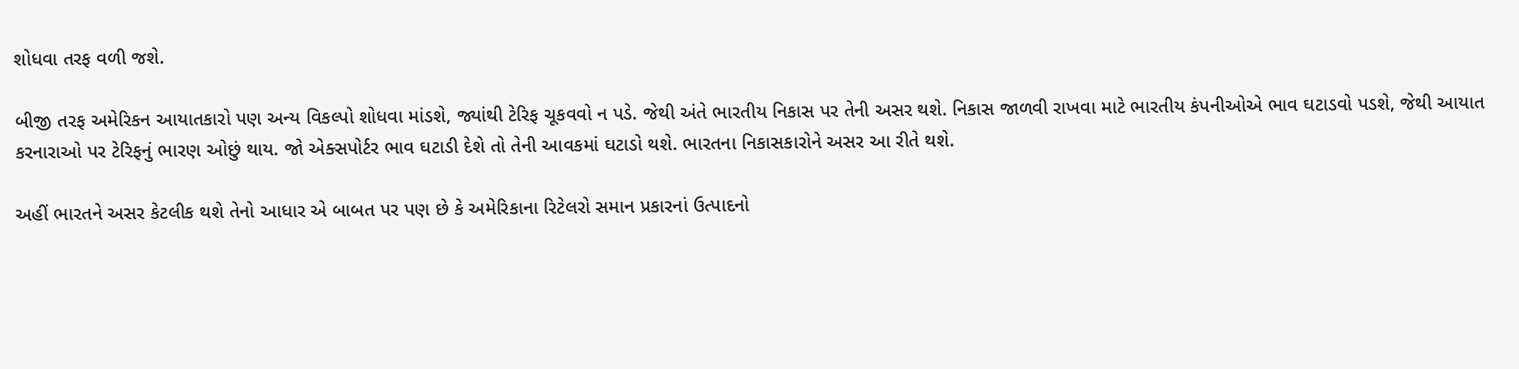શોધવા તરફ વળી જશે.

બીજી તરફ અમેરિકન આયાતકારો પણ અન્ય વિકલ્પો શોધવા માંડશે, જ્યાંથી ટેરિફ ચૂકવવો ન પડે. જેથી અંતે ભારતીય નિકાસ પર તેની અસર થશે. નિકાસ જાળવી રાખવા માટે ભારતીય કંપનીઓએ ભાવ ઘટાડવો પડશે, જેથી આયાત કરનારાઓ પર ટેરિફનું ભારણ ઓછું થાય. જો એક્સપોર્ટર ભાવ ઘટાડી દેશે તો તેની આવકમાં ઘટાડો થશે. ભારતના નિકાસકારોને અસર આ રીતે થશે.

અહીં ભારતને અસર કેટલીક થશે તેનો આધાર એ બાબત પર પણ છે કે અમેરિકાના રિટેલરો સમાન પ્રકારનાં ઉત્પાદનો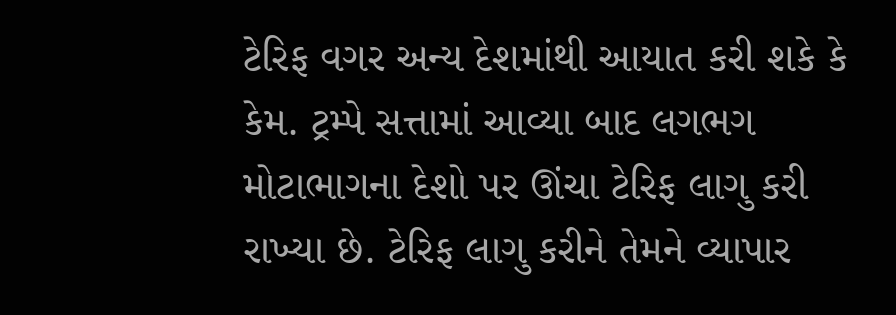ટેરિફ વગર અન્ય દેશમાંથી આયાત કરી શકે કે કેમ. ટ્રમ્પે સત્તામાં આવ્યા બાદ લગભગ મોટાભાગના દેશો પર ઊંચા ટેરિફ લાગુ કરી રાખ્યા છે. ટેરિફ લાગુ કરીને તેમને વ્યાપાર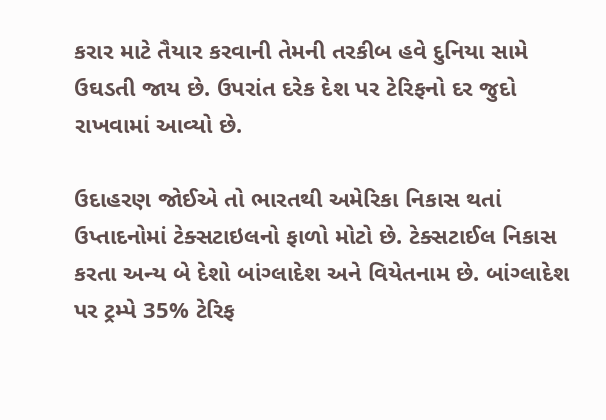કરાર માટે તૈયાર કરવાની તેમની તરકીબ હવે દુનિયા સામે ઉઘડતી જાય છે. ઉપરાંત દરેક દેશ પર ટેરિફનો દર જુદો રાખવામાં આવ્યો છે.

ઉદાહરણ જોઈએ તો ભારતથી અમેરિકા નિકાસ થતાં ઉપ્તાદનોમાં ટેક્સટાઇલનો ફાળો મોટો છે. ટેક્સટાઈલ નિકાસ કરતા અન્ય બે દેશો બાંગ્લાદેશ અને વિયેતનામ છે. બાંગ્લાદેશ પર ટ્રમ્પે 35% ટેરિફ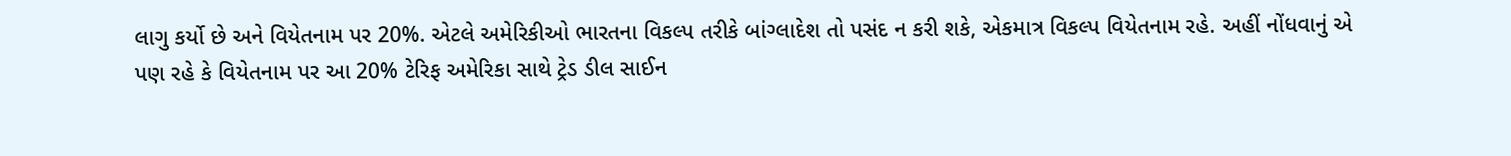લાગુ કર્યો છે અને વિયેતનામ પર 20%. એટલે અમેરિકીઓ ભારતના વિકલ્પ તરીકે બાંગ્લાદેશ તો પસંદ ન કરી શકે, એકમાત્ર વિકલ્પ વિયેતનામ રહે. અહીં નોંધવાનું એ પણ રહે કે વિયેતનામ પર આ 20% ટેરિફ અમેરિકા સાથે ટ્રેડ ડીલ સાઈન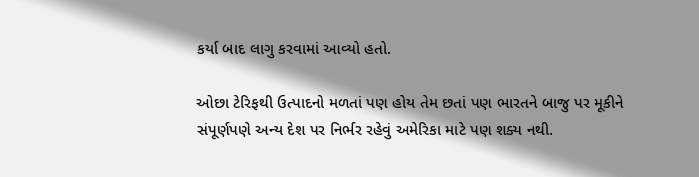કર્યા બાદ લાગુ કરવામાં આવ્યો હતો.

ઓછા ટેરિફથી ઉત્પાદનો મળતાં પણ હોય તેમ છતાં પણ ભારતને બાજુ પર મૂકીને સંપૂર્ણપણે અન્ય દેશ પર નિર્ભર રહેવું અમેરિકા માટે પણ શક્ય નથી.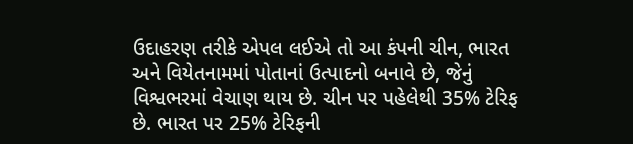ઉદાહરણ તરીકે એપલ લઈએ તો આ કંપની ચીન, ભારત અને વિયેતનામમાં પોતાનાં ઉત્પાદનો બનાવે છે, જેનું વિશ્વભરમાં વેચાણ થાય છે. ચીન પર પહેલેથી 35% ટેરિફ છે. ભારત પર 25% ટેરિફની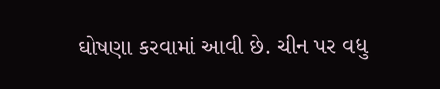ઘોષણા કરવામાં આવી છે. ચીન પર વધુ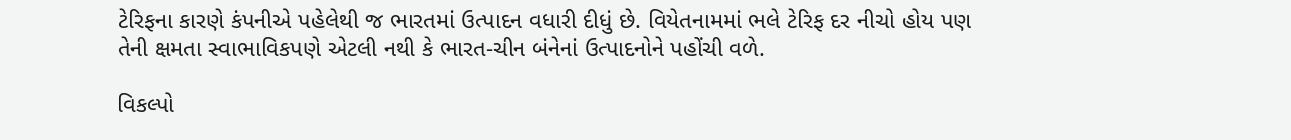ટેરિફના કારણે કંપનીએ પહેલેથી જ ભારતમાં ઉત્પાદન વધારી દીધું છે. વિયેતનામમાં ભલે ટેરિફ દર નીચો હોય પણ તેની ક્ષમતા સ્વાભાવિકપણે એટલી નથી કે ભારત-ચીન બંનેનાં ઉત્પાદનોને પહોંચી વળે.

વિકલ્પો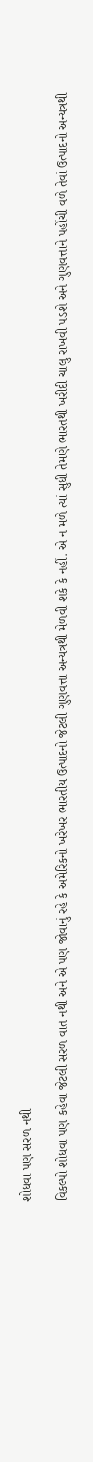શોધવા પણ સરળ નથી

વિકલ્પો શોધવા પણ કહેવા જેટલી સરળ વાત નથી અને એ પણ જોવાનું રહે કે અમેરિકનો ખરેખર ભારતીય ઉત્પાદનો જેટલી ગુણવત્તા અન્યત્રથી મેળવી શકે કે નહીં. એ ન મળે ત્યાં સુધી તેમણે ભારતથી ખરીદી ચાલુ રાખવી પડશે અને ગુણવત્તાને પહોંચી વળે તેવાં ઉત્પાદનો અન્યત્રથી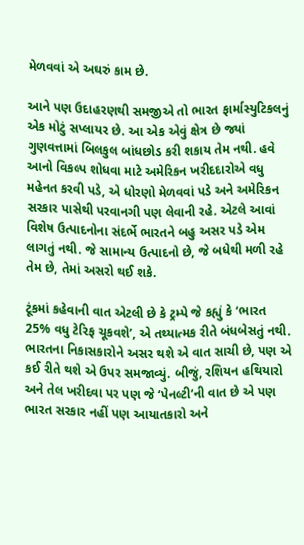મેળવવાં એ અઘરું કામ છે.

આને પણ ઉદાહરણથી સમજીએ તો ભારત ફાર્માસ્યુટિકલનું એક મોટું સપ્લાયર છે. આ એક એવું ક્ષેત્ર છે જ્યાં ગુણવત્તામાં બિલકુલ બાંધછોડ કરી શકાય તેમ નથી. હવે આનો વિકલ્પ શોધવા માટે અમેરિકન ખરીદદારોએ વધુ મહેનત કરવી પડે, એ ધોરણો મેળવવાં પડે અને અમેરિકન સરકાર પાસેથી પરવાનગી પણ લેવાની રહે. એટલે આવાં વિશેષ ઉત્પાદનોના સંદર્ભે ભારતને બહુ અસર પડે એમ લાગતું નથી. જે સામાન્ય ઉત્પાદનો છે, જે બધેથી મળી રહે તેમ છે, તેમાં અસરો થઈ શકે.

ટૂંકમાં કહેવાની વાત એટલી છે કે ટ્રમ્પે જે કહ્યું કે ‘ભારત 25% વધુ ટેરિફ ચૂકવશે’, એ તથ્યાત્મક રીતે બંધબેસતું નથી. ભારતના નિકાસકારોને અસર થશે એ વાત સાચી છે, પણ એ કઈ રીતે થશે એ ઉપર સમજાવ્યું. બીજું, રશિયન હથિયારો અને તેલ ખરીદવા પર પણ જે ‘પેનલ્ટી’ની વાત છે એ પણ ભારત સરકાર નહીં પણ આયાતકારો અને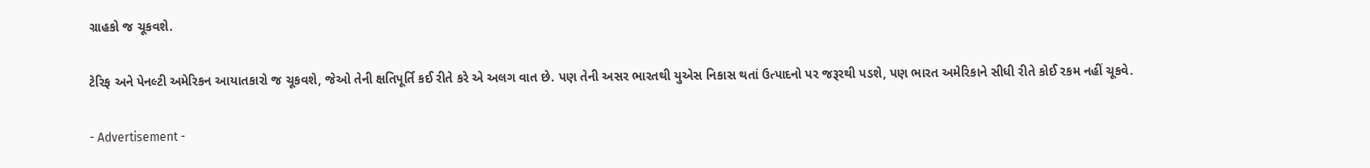ગ્રાહકો જ ચૂકવશે.

ટેરિફ અને પેનલ્ટી અમેરિકન આયાતકારો જ ચૂકવશે, જેઓ તેની ક્ષતિપૂર્તિ કઈ રીતે કરે એ અલગ વાત છે. પણ તેની અસર ભારતથી યુએસ નિકાસ થતાં ઉત્પાદનો પર જરૂરથી પડશે, પણ ભારત અમેરિકાને સીધી રીતે કોઈ રકમ નહીં ચૂકવે.

- Advertisement -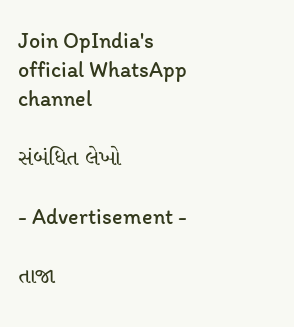Join OpIndia's official WhatsApp channel

સંબંધિત લેખો

- Advertisement -

તાજા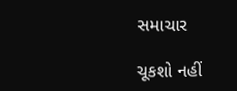સમાચાર

ચૂકશો નહીં